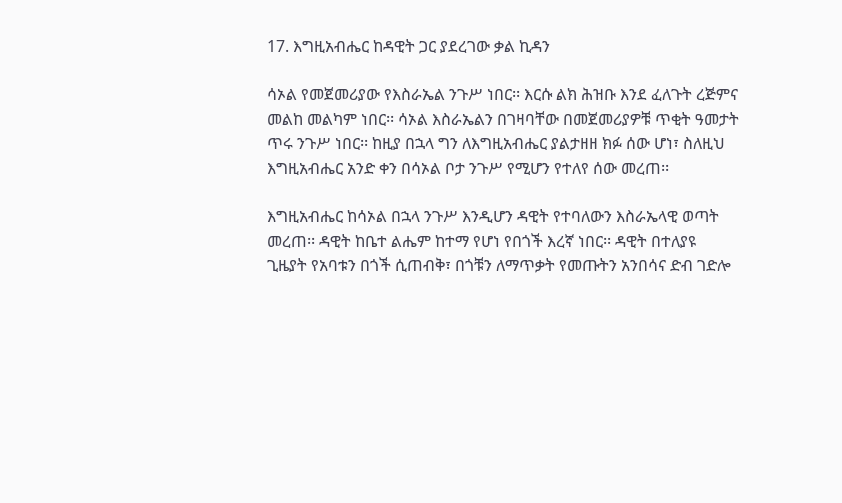17. እግዚአብሔር ከዳዊት ጋር ያደረገው ቃል ኪዳን

ሳኦል የመጀመሪያው የእስራኤል ንጉሥ ነበር፡፡ እርሱ ልክ ሕዝቡ እንደ ፈለጉት ረጅምና መልከ መልካም ነበር፡፡ ሳኦል እስራኤልን በገዛባቸው በመጀመሪያዎቹ ጥቂት ዓመታት ጥሩ ንጉሥ ነበር፡፡ ከዚያ በኋላ ግን ለእግዚአብሔር ያልታዘዘ ክፉ ሰው ሆነ፣ ስለዚህ እግዚአብሔር አንድ ቀን በሳኦል ቦታ ንጉሥ የሚሆን የተለየ ሰው መረጠ፡፡

እግዚአብሔር ከሳኦል በኋላ ንጉሥ እንዲሆን ዳዊት የተባለውን እስራኤላዊ ወጣት መረጠ፡፡ ዳዊት ከቤተ ልሔም ከተማ የሆነ የበጎች እረኛ ነበር፡፡ ዳዊት በተለያዩ ጊዜያት የአባቱን በጎች ሲጠብቅ፣ በጎቹን ለማጥቃት የመጡትን አንበሳና ድብ ገድሎ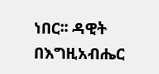ነበር፡፡ ዳዊት በእግዚአብሔር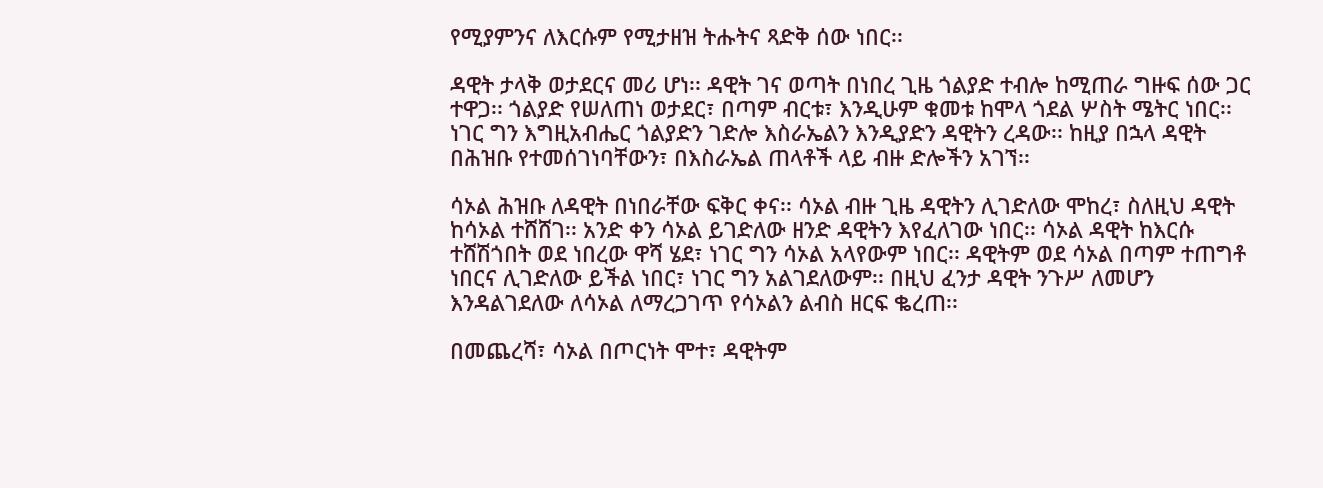የሚያምንና ለእርሱም የሚታዘዝ ትሑትና ጻድቅ ሰው ነበር፡፡

ዳዊት ታላቅ ወታደርና መሪ ሆነ፡፡ ዳዊት ገና ወጣት በነበረ ጊዜ ጎልያድ ተብሎ ከሚጠራ ግዙፍ ሰው ጋር ተዋጋ፡፡ ጎልያድ የሠለጠነ ወታደር፣ በጣም ብርቱ፣ እንዲሁም ቁመቱ ከሞላ ጎደል ሦስት ሜትር ነበር፡፡ ነገር ግን እግዚአብሔር ጎልያድን ገድሎ እስራኤልን እንዲያድን ዳዊትን ረዳው፡፡ ከዚያ በኋላ ዳዊት በሕዝቡ የተመሰገነባቸውን፣ በእስራኤል ጠላቶች ላይ ብዙ ድሎችን አገኘ፡፡

ሳኦል ሕዝቡ ለዳዊት በነበራቸው ፍቅር ቀና፡፡ ሳኦል ብዙ ጊዜ ዳዊትን ሊገድለው ሞከረ፣ ስለዚህ ዳዊት ከሳኦል ተሸሸገ፡፡ አንድ ቀን ሳኦል ይገድለው ዘንድ ዳዊትን እየፈለገው ነበር፡፡ ሳኦል ዳዊት ከእርሱ ተሸሽጎበት ወደ ነበረው ዋሻ ሄደ፣ ነገር ግን ሳኦል አላየውም ነበር፡፡ ዳዊትም ወደ ሳኦል በጣም ተጠግቶ ነበርና ሊገድለው ይችል ነበር፣ ነገር ግን አልገደለውም፡፡ በዚህ ፈንታ ዳዊት ንጉሥ ለመሆን እንዳልገደለው ለሳኦል ለማረጋገጥ የሳኦልን ልብስ ዘርፍ ቈረጠ፡፡

በመጨረሻ፣ ሳኦል በጦርነት ሞተ፣ ዳዊትም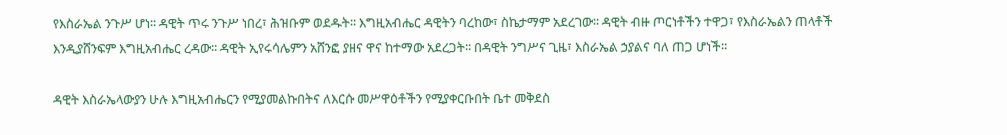የእስራኤል ንጉሥ ሆነ፡፡ ዳዊት ጥሩ ንጉሥ ነበረ፣ ሕዝቡም ወደዱት፡፡ እግዚአብሔር ዳዊትን ባረከው፣ ስኬታማም አደረገው፡፡ ዳዊት ብዙ ጦርነቶችን ተዋጋ፣ የእስራኤልን ጠላቶች እንዲያሸንፍም እግዚአብሔር ረዳው፡፡ ዳዊት ኢየሩሳሌምን አሸንፎ ያዘና ዋና ከተማው አደረጋት፡፡ በዳዊት ንግሥና ጊዜ፣ እስራኤል ኃያልና ባለ ጠጋ ሆነች፡፡

ዳዊት እስራኤላውያን ሁሉ እግዚአብሔርን የሚያመልኩበትና ለእርሱ መሥዋዕቶችን የሚያቀርቡበት ቤተ መቅደስ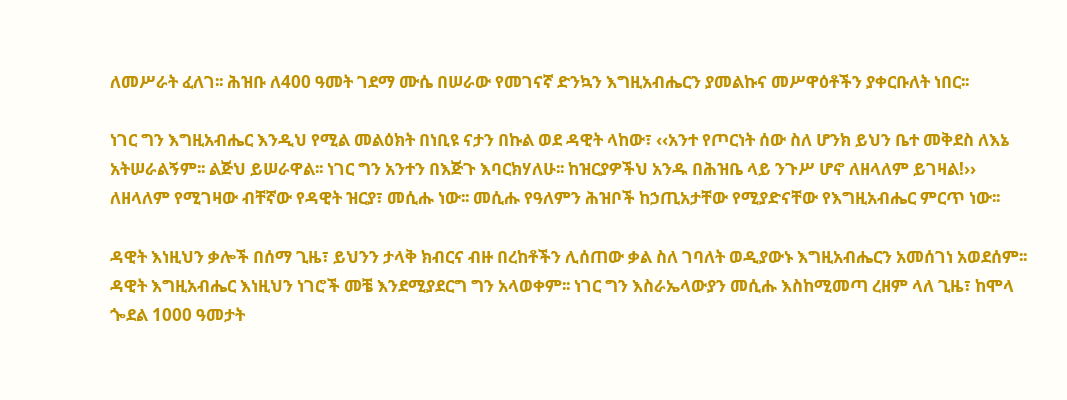ለመሥራት ፈለገ፡፡ ሕዝቡ ለ400 ዓመት ገደማ ሙሴ በሠራው የመገናኛ ድንኳን እግዚአብሔርን ያመልኩና መሥዋዕቶችን ያቀርቡለት ነበር፡፡

ነገር ግን እግዚአብሔር እንዲህ የሚል መልዕክት በነቢዩ ናታን በኩል ወደ ዳዊት ላከው፣ ‹‹አንተ የጦርነት ሰው ስለ ሆንክ ይህን ቤተ መቅደስ ለእኔ አትሠራልኝም፡፡ ልጅህ ይሠራዋል፡፡ ነገር ግን አንተን በእጅጉ እባርክሃለሁ፡፡ ከዝርያዎችህ አንዱ በሕዝቤ ላይ ንጉሥ ሆኖ ለዘላለም ይገዛል!›› ለዘላለም የሚገዛው ብቸኛው የዳዊት ዝርያ፣ መሲሑ ነው፡፡ መሲሑ የዓለምን ሕዝቦች ከኃጢአታቸው የሚያድናቸው የእግዚአብሔር ምርጥ ነው፡፡

ዳዊት እነዚህን ቃሎች በሰማ ጊዜ፣ ይህንን ታላቅ ክብርና ብዙ በረከቶችን ሊሰጠው ቃል ስለ ገባለት ወዲያውኑ እግዚአብሔርን አመሰገነ አወደሰም፡፡ ዳዊት እግዚአብሔር እነዚህን ነገሮች መቼ እንደሚያደርግ ግን አላወቀም፡፡ ነገር ግን እስራኤላውያን መሲሑ እስከሚመጣ ረዘም ላለ ጊዜ፣ ከሞላ ጐደል 1000 ዓመታት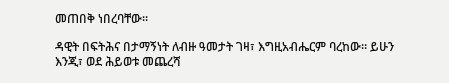መጠበቅ ነበረባቸው፡፡

ዳዊት በፍትሕና በታማኝነት ለብዙ ዓመታት ገዛ፣ እግዚአብሔርም ባረከው። ይሁን እንጂ፣ ወደ ሕይወቱ መጨረሻ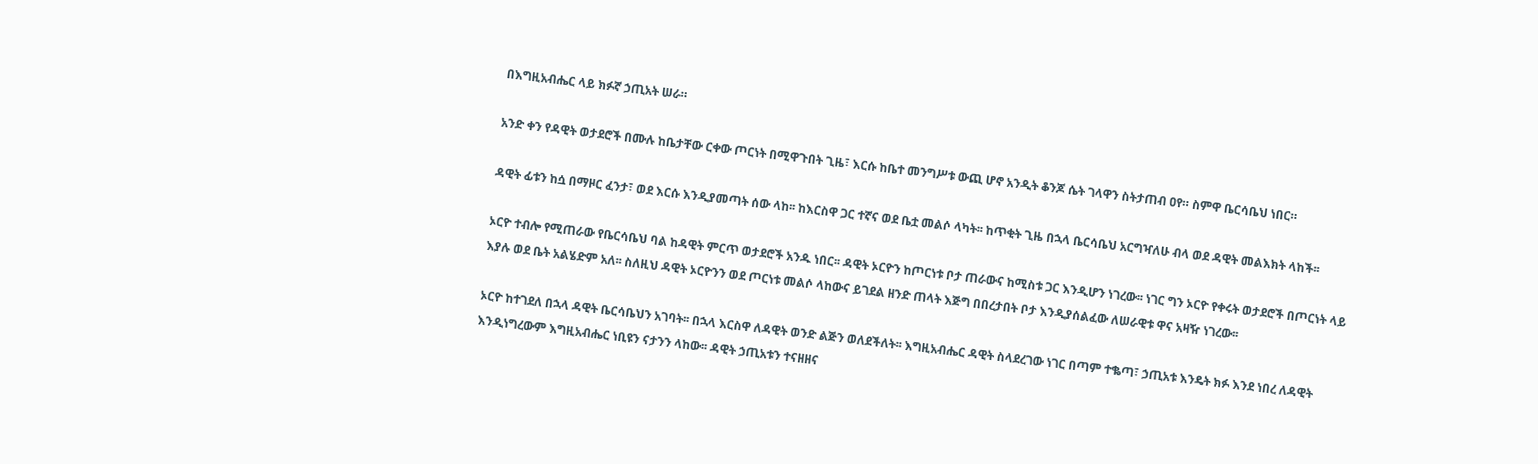በእግዚአብሔር ላይ ክፉኛ ኃጢአት ሠራ።

አንድ ቀን የዳዊት ወታደሮች በሙሉ ከቤታቸው ርቀው ጦርነት በሚዋጉበት ጊዜ፣ እርሱ ከቤተ መንግሥቱ ውጪ ሆኖ አንዲት ቆንጆ ሴት ገላዋን ስትታጠብ ዐየ። ስምዋ ቤርሳቤህ ነበር።

ዳዊት ፊቱን ከሷ በማዞር ፈንታ፣ ወደ እርሱ እንዲያመጣት ሰው ላከ፡፡ ከእርስዋ ጋር ተኛና ወደ ቤቷ መልሶ ላካት፡፡ ከጥቂት ጊዜ በኋላ ቤርሳቤህ አርግዣለሁ ብላ ወደ ዳዊት መልእክት ላከች፡፡

ኦርዮ ተብሎ የሚጠራው የቤርሳቤህ ባል ከዳዊት ምርጥ ወታደሮች አንዱ ነበር፡፡ ዳዊት ኦርዮን ከጦርነቱ ቦታ ጠራውና ከሚስቱ ጋር እንዲሆን ነገረው፡፡ ነገር ግን ኦርዮ የቀሩት ወታደሮች በጦርነት ላይ እያሉ ወደ ቤት አልሄድም አለ፡፡ ስለዚህ ዳዊት ኦርዮንን ወደ ጦርነቱ መልሶ ላከውና ይገደል ዘንድ ጠላት እጅግ በበረታበት ቦታ እንዲያሰልፈው ለሠራዊቱ ዋና አዛዥ ነገረው፡፡

ኦርዮ ከተገደለ በኋላ ዳዊት ቤርሳቤህን አገባት፡፡ በኋላ እርስዋ ለዳዊት ወንድ ልጅን ወለደችለት፡፡ እግዚአብሔር ዳዊት ስላደረገው ነገር በጣም ተቈጣ፣ ኃጢአቱ እንዴት ክፉ እንደ ነበረ ለዳዊት እንዲነግረውም እግዚአብሔር ነቢዩን ናታንን ላከው፡፡ ዳዊት ኃጢአቱን ተናዘዘና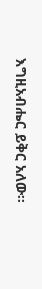እግዚአብሔር ይቅር አለው፡፡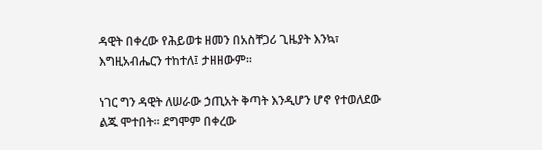ዳዊት በቀረው የሕይወቱ ዘመን በአስቸጋሪ ጊዜያት እንኳ፣ እግዚአብሔርን ተከተለ፤ ታዘዘውም፡፡

ነገር ግን ዳዊት ለሠራው ኃጢአት ቅጣት እንዲሆን ሆኖ የተወለደው ልጁ ሞተበት፡፡ ደግሞም በቀረው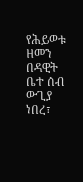የሕይወቱ ዘመን በዳዊት ቤተ ሰብ ውጊያ ነበረ፣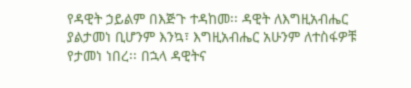የዳዊት ኃይልም በእጅጉ ተዳከመ፡፡ ዳዊት ለእግዚአብሔር ያልታመነ ቢሆንም እንኳ፣ እግዚአብሔር አሁንም ለተስፋዎቹ የታመነ ነበረ፡፡ በኋላ ዳዊትና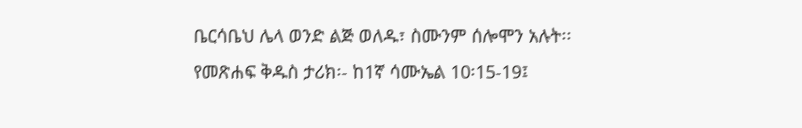ቤርሳቤህ ሌላ ወንድ ልጅ ወለዱ፣ ስሙንም ሰሎሞን አሉት፡፡
የመጽሐፍ ቅዱስ ታሪክ፡- ከ1ኛ ሳሙኤል 10፡15-19፤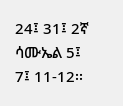24፤ 31፤ 2ኛ ሳሙኤል 5፤ 7፤ 11-12፡፡